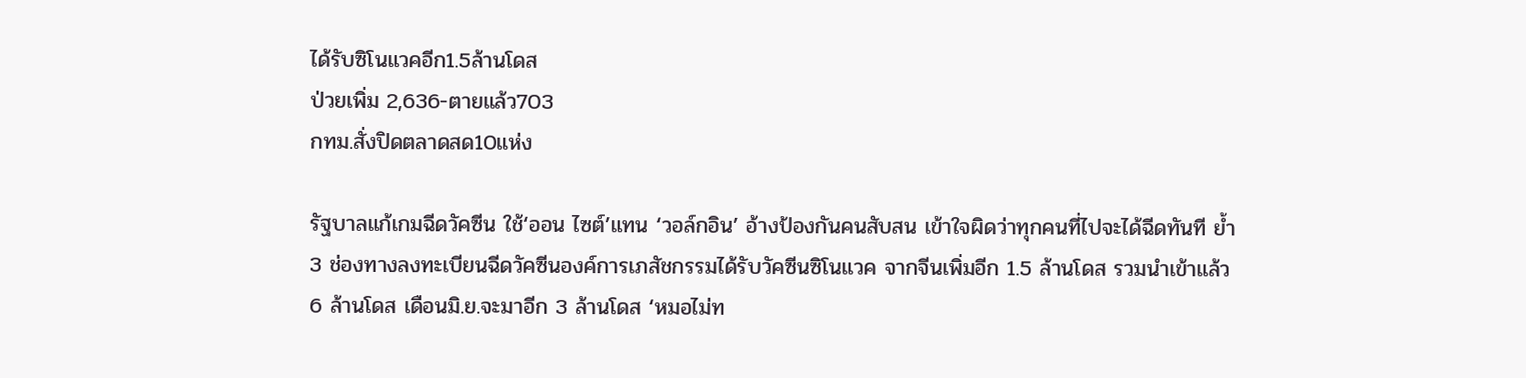ได้รับซิโนแวคอีก1.5ล้านโดส
ป่วยเพิ่ม 2,636-ตายแล้ว703
กทม.สั่งปิดตลาดสด10แห่ง

รัฐบาลแก้เกมฉีดวัคซีน ใช้‘ออน ไซต์’แทน ‘วอล์กอิน’ อ้างป้องกันคนสับสน เข้าใจผิดว่าทุกคนที่ไปจะได้ฉีดทันที ย้ำ 3 ช่องทางลงทะเบียนฉีดวัคซีนองค์การเภสัชกรรมได้รับวัคซีนซิโนแวค จากจีนเพิ่มอีก 1.5 ล้านโดส รวมนำเข้าแล้ว 6 ล้านโดส เดือนมิ.ย.จะมาอีก 3 ล้านโดส ‘หมอไม่ท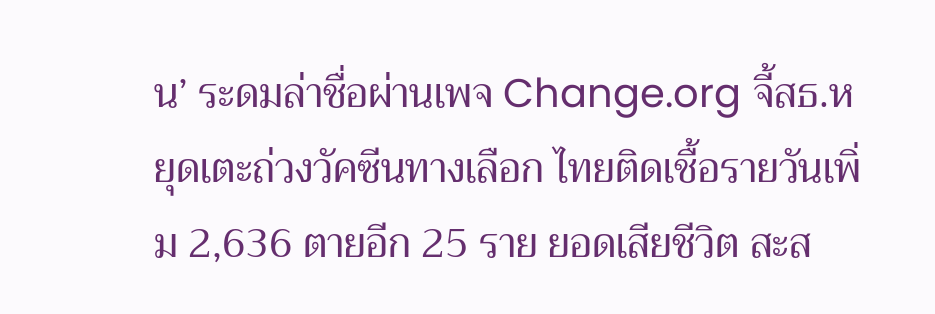น’ ระดมล่าชื่อผ่านเพจ Change.org จี้สธ.หยุดเตะถ่วงวัคซีนทางเลือก ไทยติดเชื้อรายวันเพิ่ม 2,636 ตายอีก 25 ราย ยอดเสียชีวิต สะส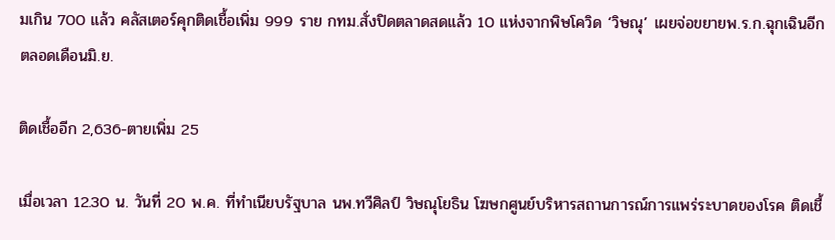มเกิน 700 แล้ว คลัสเตอร์คุกติดเชื้อเพิ่ม 999 ราย กทม.สั่งปิดตลาดสดแล้ว 10 แห่งจากพิษโควิด ‘วิษณุ’ เผยจ่อขยายพ.ร.ก.ฉุกเฉินอีกตลอดเดือนมิ.ย.

ติดเชื้ออีก 2,636-ตายเพิ่ม 25

เมื่อเวลา 12.30 น. วันที่ 20 พ.ค. ที่ทำเนียบรัฐบาล นพ.ทวีศิลป์ วิษณุโยธิน โฆษกศูนย์บริหารสถานการณ์การแพร่ระบาดของโรค ติดเชื้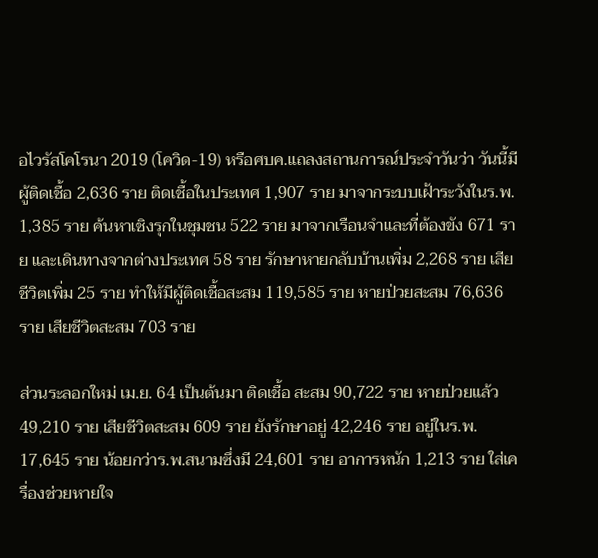อไวรัสโคโรนา 2019 (โควิด-19) หรือศบค.แถลงสถานการณ์ประจำวันว่า วันนี้มีผู้ติดเชื้อ 2,636 ราย ติดเชื้อในประเทศ 1,907 ราย มาจากระบบเฝ้าระวังในร.พ. 1,385 ราย ค้นหาเชิงรุกในชุมชน 522 ราย มาจากเรือนจำและที่ต้องขัง 671 ราย และเดินทางจากต่างประเทศ 58 ราย รักษาหายกลับบ้านเพิ่ม 2,268 ราย เสียชีวิตเพิ่ม 25 ราย ทำให้มีผู้ติดเชื้อสะสม 119,585 ราย หายป่วยสะสม 76,636 ราย เสียชีวิตสะสม 703 ราย

ส่วนระลอกใหม่ เม.ย. 64 เป็นต้นมา ติดเชื้อ สะสม 90,722 ราย หายป่วยแล้ว 49,210 ราย เสียชีวิตสะสม 609 ราย ยังรักษาอยู่ 42,246 ราย อยู่ในร.พ. 17,645 ราย น้อยกว่าร.พ.สนามซึ่งมี 24,601 ราย อาการหนัก 1,213 ราย ใส่เครื่องช่วยหายใจ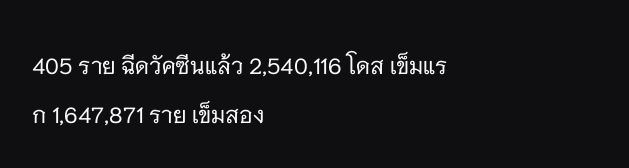405 ราย ฉีดวัคซีนแล้ว 2,540,116 โดส เข็มแรก 1,647,871 ราย เข็มสอง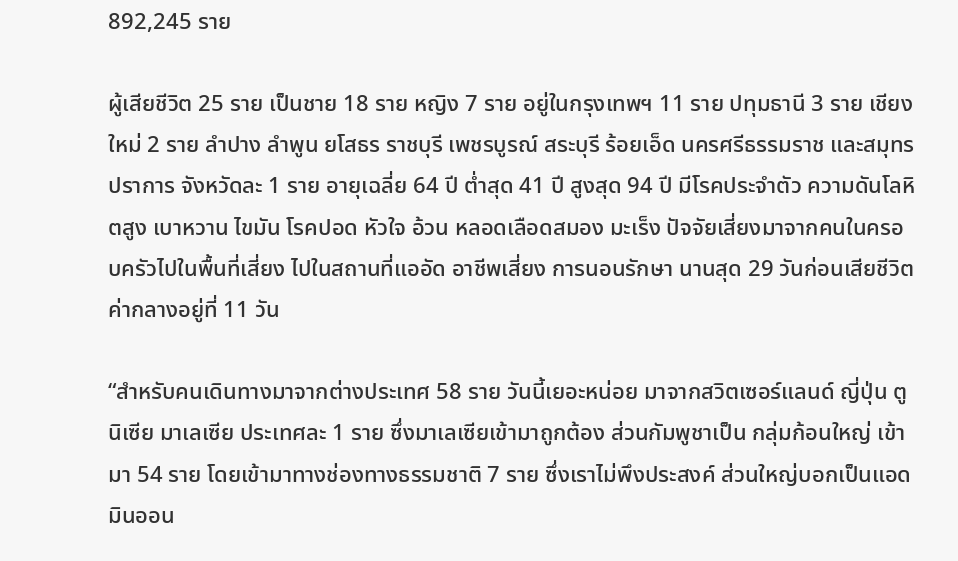892,245 ราย

ผู้เสียชีวิต 25 ราย เป็นชาย 18 ราย หญิง 7 ราย อยู่ในกรุงเทพฯ 11 ราย ปทุมธานี 3 ราย เชียงใหม่ 2 ราย ลำปาง ลำพูน ยโสธร ราชบุรี เพชรบูรณ์ สระบุรี ร้อยเอ็ด นครศรีธรรมราช และสมุทรปราการ จังหวัดละ 1 ราย อายุเฉลี่ย 64 ปี ต่ำสุด 41 ปี สูงสุด 94 ปี มีโรคประจำตัว ความดันโลหิตสูง เบาหวาน ไขมัน โรคปอด หัวใจ อ้วน หลอดเลือดสมอง มะเร็ง ปัจจัยเสี่ยงมาจากคนในครอบครัวไปในพื้นที่เสี่ยง ไปในสถานที่แออัด อาชีพเสี่ยง การนอนรักษา นานสุด 29 วันก่อนเสียชีวิต ค่ากลางอยู่ที่ 11 วัน

“สำหรับคนเดินทางมาจากต่างประเทศ 58 ราย วันนี้เยอะหน่อย มาจากสวิตเซอร์แลนด์ ญี่ปุ่น ตูนิเซีย มาเลเซีย ประเทศละ 1 ราย ซึ่งมาเลเซียเข้ามาถูกต้อง ส่วนกัมพูชาเป็น กลุ่มก้อนใหญ่ เข้ามา 54 ราย โดยเข้ามาทางช่องทางธรรมชาติ 7 ราย ซึ่งเราไม่พึงประสงค์ ส่วนใหญ่บอกเป็นแอดมินออน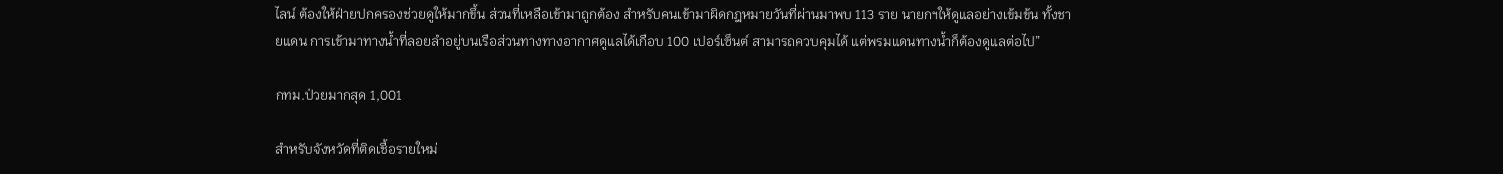ไลน์ ต้องให้ฝ่ายปกครองช่วยดูให้มากขึ้น ส่วนที่เหลือเข้ามาถูกต้อง สำหรับคนเข้ามาผิดกฎหมายวันที่ผ่านมาพบ 113 ราย นายกฯให้ดูแลอย่างเข้มข้น ทั้งชายแดน การเข้ามาทางน้ำที่ลอยลำอยู่บนเรือส่วนทางทางอากาศดูแลได้เกือบ 100 เปอร์เซ็นต์ สามารถควบคุมได้ แต่พรมแดนทางน้ำก็ต้องดูแลต่อไป”

กทม.ป่วยมากสุด 1,001

สำหรับจังหวัดที่ติดเชื้อรายใหม่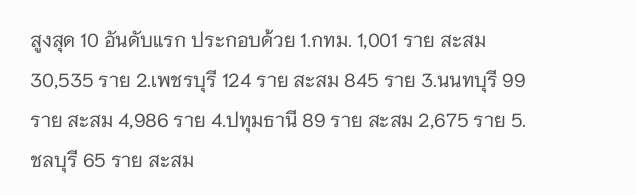สูงสุด 10 อันดับแรก ประกอบด้วย 1.กทม. 1,001 ราย สะสม 30,535 ราย 2.เพชรบุรี 124 ราย สะสม 845 ราย 3.นนทบุรี 99 ราย สะสม 4,986 ราย 4.ปทุมธานี 89 ราย สะสม 2,675 ราย 5.ชลบุรี 65 ราย สะสม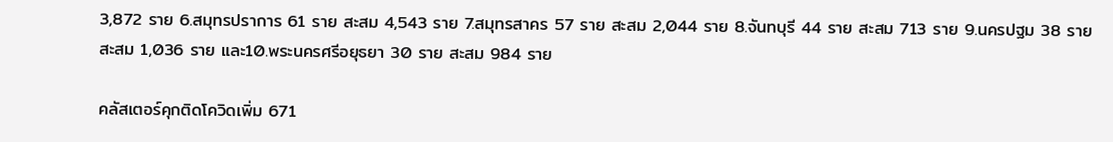3,872 ราย 6.สมุทรปราการ 61 ราย สะสม 4,543 ราย 7.สมุทรสาคร 57 ราย สะสม 2,044 ราย 8.จันทบุรี 44 ราย สะสม 713 ราย 9.นครปฐม 38 ราย สะสม 1,036 ราย และ10.พระนครศรีอยุธยา 30 ราย สะสม 984 ราย

คลัสเตอร์คุกติดโควิดเพิ่ม 671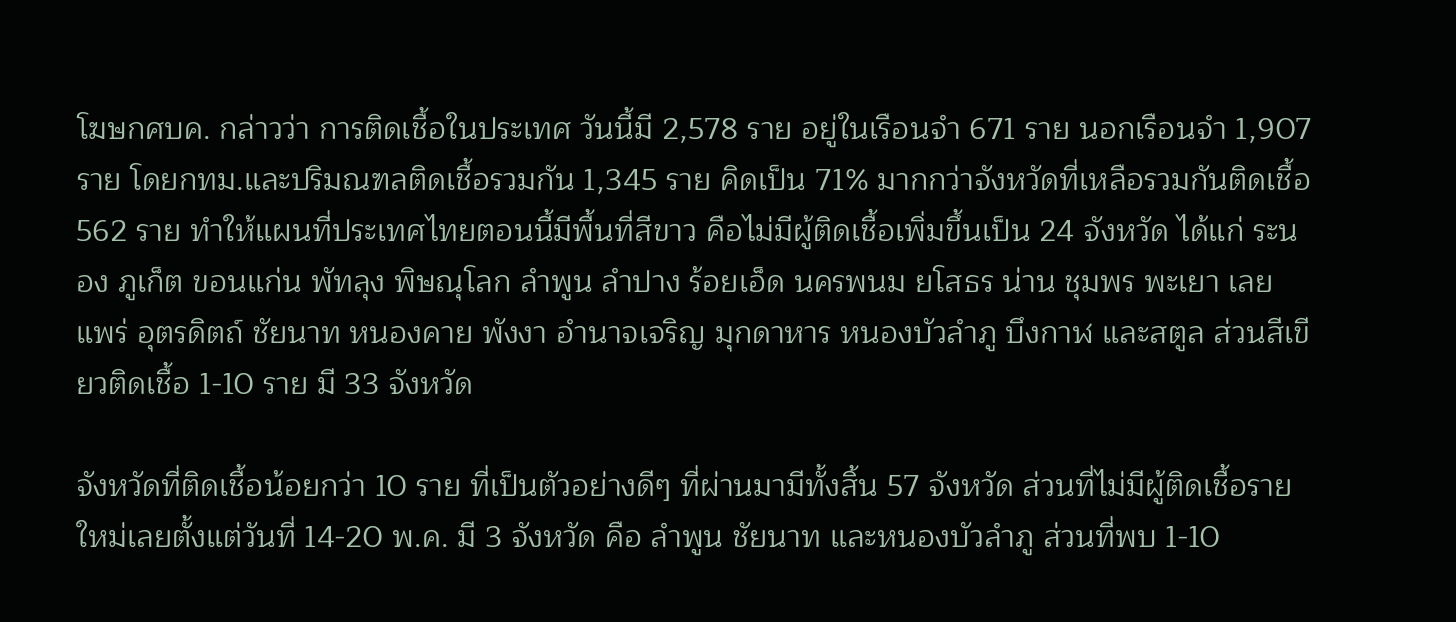โฆษกศบค. กล่าวว่า การติดเชื้อในประเทศ วันนี้มี 2,578 ราย อยู่ในเรือนจำ 671 ราย นอกเรือนจำ 1,907 ราย โดยกทม.และปริมณฑลติดเชื้อรวมกัน 1,345 ราย คิดเป็น 71% มากกว่าจังหวัดที่เหลือรวมกันติดเชื้อ 562 ราย ทำให้แผนที่ประเทศไทยตอนนี้มีพื้นที่สีขาว คือไม่มีผู้ติดเชื้อเพิ่มขึ้นเป็น 24 จังหวัด ได้แก่ ระนอง ภูเก็ต ขอนแก่น พัทลุง พิษณุโลก ลำพูน ลำปาง ร้อยเอ็ด นครพนม ยโสธร น่าน ชุมพร พะเยา เลย แพร่ อุตรดิตถ์ ชัยนาท หนองคาย พังงา อำนาจเจริญ มุกดาหาร หนองบัวลำภู บึงกาฬ และสตูล ส่วนสีเขียวติดเชื้อ 1-10 ราย มี 33 จังหวัด

จังหวัดที่ติดเชื้อน้อยกว่า 10 ราย ที่เป็นตัวอย่างดีๆ ที่ผ่านมามีทั้งสิ้น 57 จังหวัด ส่วนที่ไม่มีผู้ติดเชื้อรายใหม่เลยตั้งแต่วันที่ 14-20 พ.ค. มี 3 จังหวัด คือ ลำพูน ชัยนาท และหนองบัวลำภู ส่วนที่พบ 1-10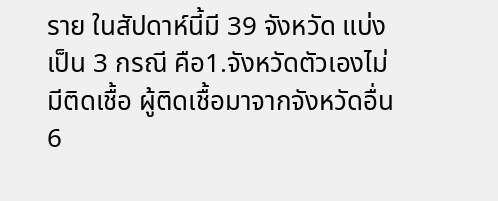ราย ในสัปดาห์นี้มี 39 จังหวัด แบ่งเป็น 3 กรณี คือ1.จังหวัดตัวเองไม่มีติดเชื้อ ผู้ติดเชื้อมาจากจังหวัดอื่น 6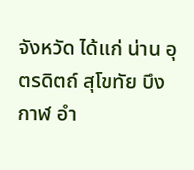จังหวัด ได้แก่ น่าน อุตรดิตถ์ สุโขทัย บึงกาฬ อำ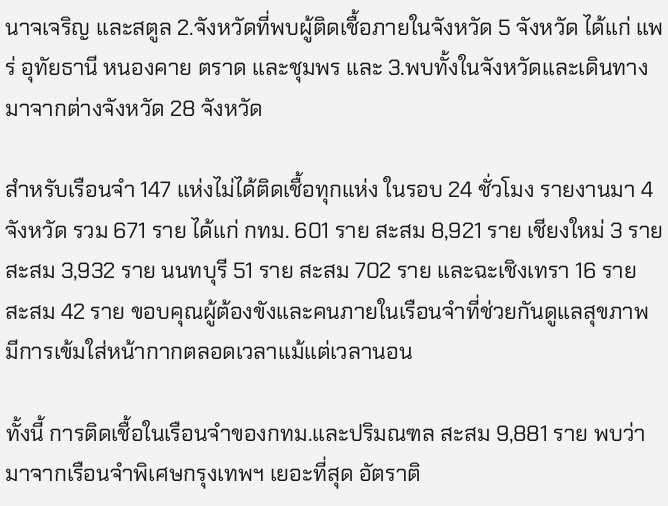นาจเจริญ และสตูล 2.จังหวัดที่พบผู้ติดเชื้อภายในจังหวัด 5 จังหวัด ได้แก่ แพร่ อุทัยธานี หนองคาย ตราด และชุมพร และ 3.พบทั้งในจังหวัดและเดินทางมาจากต่างจังหวัด 28 จังหวัด

สำหรับเรือนจำ 147 แห่งไม่ได้ติดเชื้อทุกแห่ง ในรอบ 24 ชั่วโมง รายงานมา 4 จังหวัด รวม 671 ราย ได้แก่ กทม. 601 ราย สะสม 8,921 ราย เชียงใหม่ 3 ราย สะสม 3,932 ราย นนทบุรี 51 ราย สะสม 702 ราย และฉะเชิงเทรา 16 ราย สะสม 42 ราย ขอบคุณผู้ต้องขังและคนภายในเรือนจำที่ช่วยกันดูแลสุขภาพ มีการเข้มใส่หน้ากากตลอดเวลาแม้แต่เวลานอน

ทั้งนี้ การติดเชื้อในเรือนจำของกทม.และปริมณฑล สะสม 9,881 ราย พบว่ามาจากเรือนจำพิเศษกรุงเทพฯ เยอะที่สุด อัตราติ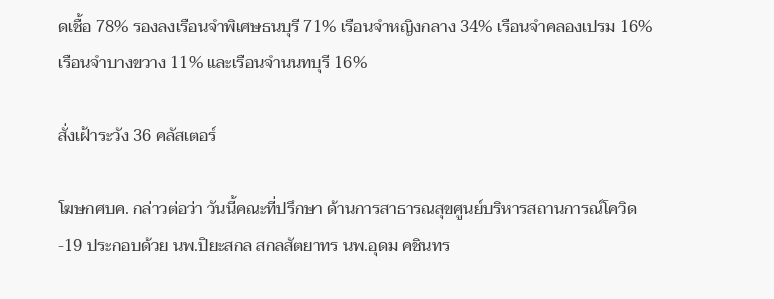ดเชื้อ 78% รองลงเรือนจำพิเศษธนบุรี 71% เรือนจำหญิงกลาง 34% เรือนจำคลองเปรม 16% เรือนจำบางขวาง 11% และเรือนจำนนทบุรี 16%

สั่งเฝ้าระวัง 36 คลัสเตอร์

โฆษกศบค. กล่าวต่อว่า วันนี้คณะที่ปรึกษา ด้านการสาธารณสุขศูนย์บริหารสถานการณ์โควิด-19 ประกอบด้วย นพ.ปิยะสกล สกลสัตยาทร นพ.อุดม คชินทร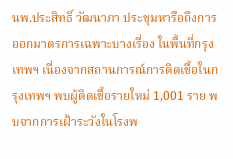นพ.ประสิทธิ์ วัฒนาภา ประชุมหารือถึงการออกมาตรการเฉพาะบางเรื่อง ในพื้นที่กรุงเทพฯ เนื่องจากสถานการณ์การติดเชื้อในกรุงเทพฯ พบผู้ติดเชื้อรายใหม่ 1,001 ราย พบจากการเฝ้าระวังในโรงพ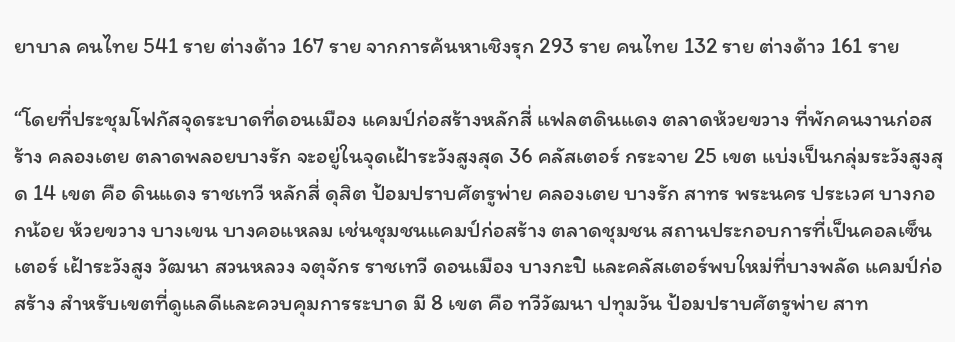ยาบาล คนไทย 541 ราย ต่างด้าว 167 ราย จากการค้นหาเชิงรุก 293 ราย คนไทย 132 ราย ต่างด้าว 161 ราย

“โดยที่ประชุมโฟกัสจุดระบาดที่ดอนเมือง แคมป์ก่อสร้างหลักสี่ แฟลตดินแดง ตลาดห้วยขวาง ที่พักคนงานก่อสร้าง คลองเตย ตลาดพลอยบางรัก จะอยู่ในจุดเฝ้าระวังสูงสุด 36 คลัสเตอร์ กระจาย 25 เขต แบ่งเป็นกลุ่มระวังสูงสุด 14 เขต คือ ดินแดง ราชเทวี หลักสี่ ดุสิต ป้อมปราบศัตรูพ่าย คลองเตย บางรัก สาทร พระนคร ประเวศ บางกอกน้อย ห้วยขวาง บางเขน บางคอแหลม เช่นชุมชนแคมป์ก่อสร้าง ตลาดชุมชน สถานประกอบการที่เป็นคอลเซ็นเตอร์ เฝ้าระวังสูง วัฒนา สวนหลวง จตุจักร ราชเทวี ดอนเมือง บางกะปิ และคลัสเตอร์พบใหม่ที่บางพลัด แคมป์ก่อสร้าง สำหรับเขตที่ดูแลดีและควบคุมการระบาด มี 8 เขต คือ ทวีวัฒนา ปทุมวัน ป้อมปราบศัตรูพ่าย สาท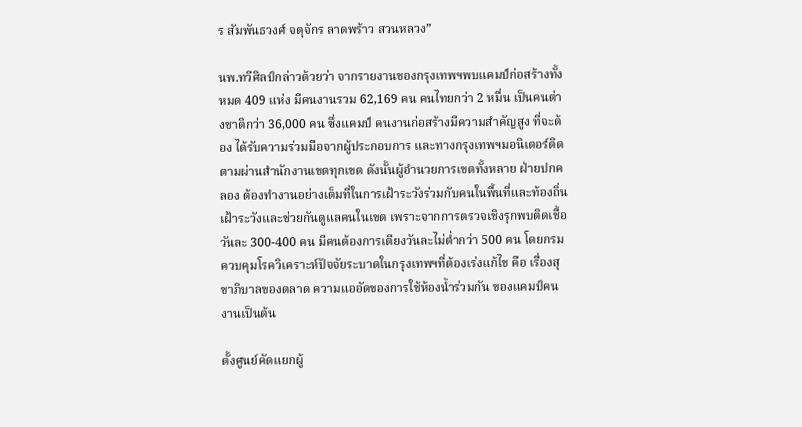ร สัมพันธวงศ์ จตุจักร ลาดพร้าว สวนหลวง”

นพ.ทวีศิลป์กล่าวด้วยว่า จากรายงานของกรุงเทพฯพบแคมป์ก่อสร้างทั้งหมด 409 แห่ง มีคนงานรวม 62,169 คน คนไทยกว่า 2 หมื่น เป็นคนต่างชาติกว่า 36,000 คน ซึ่งแคมป์ คนงานก่อสร้างมีความสำคัญสูง ที่จะต้อง ได้รับความร่วมมือจากผู้ประกอบการ และทางกรุงเทพฯมอนิเตอร์ติดตามผ่านสำนักงานเขตทุกเขต ดังนั้นผู้อำนวยการเขตทั้งหลาย ฝ่ายปกคลอง ต้องทำงานอย่างเต็มที่ในการเฝ้าระวังร่วมกับคนในพื้นที่และท้องถิ่น เฝ้าระวังและช่วยกันดูแลคนในเขต เพราะจากการตรวจเชิงรุกพบติดเชื้อวันละ 300-400 คน มีคนต้องการเตียงวันละไม่ต่ำกว่า 500 คน โดยกรมควบคุมโรควิเคราะห์ปัจจัยระบาดในกรุงเทพฯที่ต้องเร่งแก้ไข คือ เรื่องสุขาภิบาลของตลาด ความแออัดของการใช้ห้องน้ำร่วมกัน ของแคมป์คนงานเป็นต้น

ตั้งศูนย์คัดแยกผู้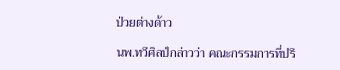ป่วยต่างด้าว

นพ.ทวีศิลป์กล่าวว่า คณะกรรมการที่ปรึ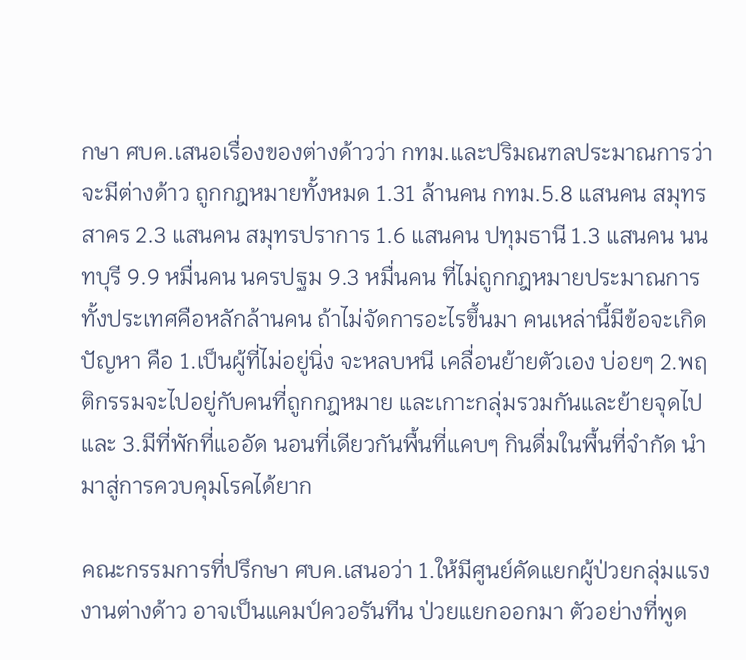กษา ศบค.เสนอเรื่องของต่างด้าวว่า กทม.และปริมณฑลประมาณการว่าจะมีต่างด้าว ถูกกฎหมายทั้งหมด 1.31 ล้านคน กทม.5.8 แสนคน สมุทรสาคร 2.3 แสนคน สมุทรปราการ 1.6 แสนคน ปทุมธานี 1.3 แสนคน นนทบุรี 9.9 หมื่นคน นครปฐม 9.3 หมื่นคน ที่ไม่ถูกกฎหมายประมาณการ ทั้งประเทศคือหลักล้านคน ถ้าไม่จัดการอะไรขึ้นมา คนเหล่านี้มีข้อจะเกิดปัญหา คือ 1.เป็นผู้ที่ไม่อยู่นิ่ง จะหลบหนี เคลื่อนย้ายตัวเอง บ่อยๆ 2.พฤติกรรมจะไปอยู่กับคนที่ถูกกฎหมาย และเกาะกลุ่มรวมกันและย้ายจุดไป และ 3.มีที่พักที่แออัด นอนที่เดียวกันพื้นที่แคบๆ กินดื่มในพื้นที่จำกัด นำมาสู่การควบคุมโรคได้ยาก

คณะกรรมการที่ปรึกษา ศบค.เสนอว่า 1.ให้มีศูนย์คัดแยกผู้ป่วยกลุ่มแรงงานต่างด้าว อาจเป็นแคมป์ควอรันทีน ป่วยแยกออกมา ตัวอย่างที่พูด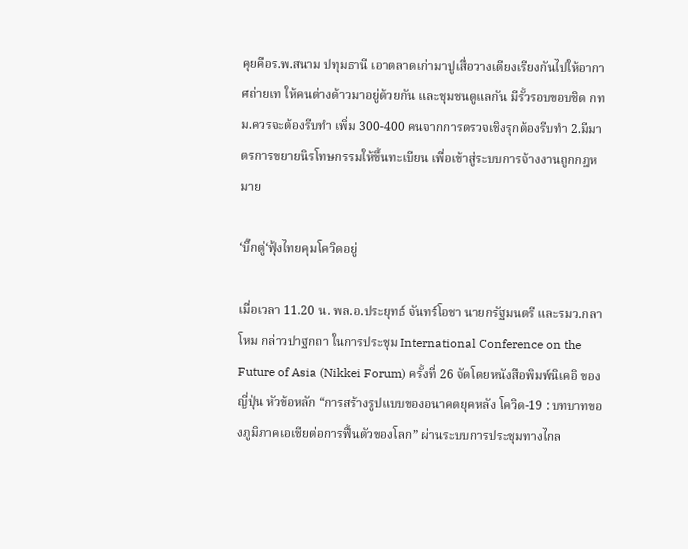คุยคือร.พ.สนาม ปทุมธานี เอาตลาดเก่ามาปูเสื่อวางเตียงเรียงกันไปให้อากาศถ่ายเท ให้คนต่างด้าวมาอยู่ด้วยกัน และชุมชนดูแลกัน มีรั้วรอบขอบชิด กทม.ควรจะต้องรีบทำ เพิ่ม 300-400 คนจากการตรวจเชิงรุกต้องรีบทำ 2.มีมาตรการขยายนิรโทษกรรมให้ขึ้นทะเบียน เพื่อเข้าสู่ระบบการจ้างงานถูกกฎหมาย

‘บิ๊กตู่‘ฟุ้งไทยคุมโควิดอยู่

เมื่อเวลา 11.20 น. พล.อ.ประยุทธ์ จันทร์โอชา นายกรัฐมนตรี และรมว.กลาโหม กล่าวปาฐกถา ในการประชุม International Conference on the Future of Asia (Nikkei Forum) ครั้งที่ 26 จัดโดยหนังสือพิมพ์นิเคอิ ของญี่ปุ่น หัวข้อหลัก “การสร้างรูปแบบของอนาคตยุคหลัง โควิด-19 : บทบาทของภูมิภาคเอเชียต่อการฟื้นตัวของโลก” ผ่านระบบการประชุมทางไกล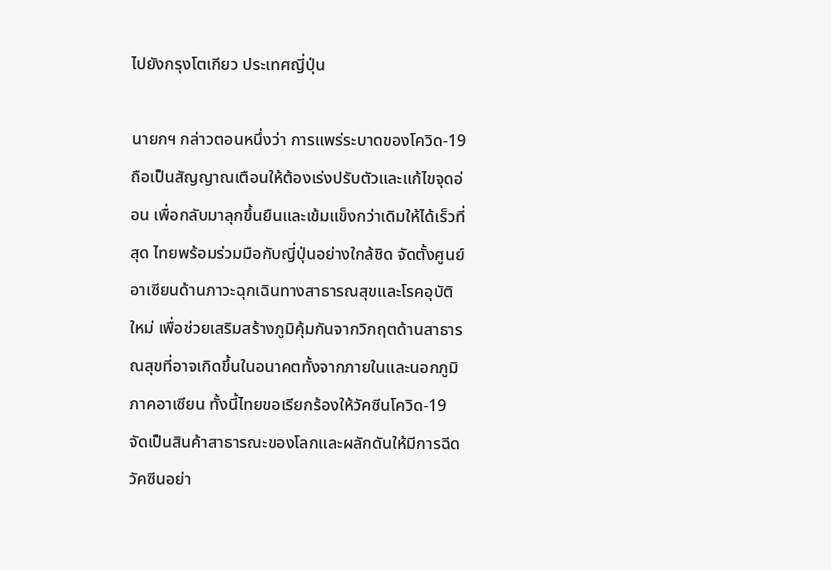ไปยังกรุงโตเกียว ประเทศญี่ปุ่น

นายกฯ กล่าวตอนหนึ่งว่า การแพร่ระบาดของโควิด-19 ถือเป็นสัญญาณเตือนให้ต้องเร่งปรับตัวและแก้ไขจุดอ่อน เพื่อกลับมาลุกขึ้นยืนและเข้มแข็งกว่าเดิมให้ได้เร็วที่สุด ไทยพร้อมร่วมมือกับญี่ปุ่นอย่างใกล้ชิด จัดตั้งศูนย์อาเซียนด้านภาวะฉุกเฉินทางสาธารณสุขและโรคอุบัติใหม่ เพื่อช่วยเสริมสร้างภูมิคุ้มกันจากวิกฤตด้านสาธารณสุขที่อาจเกิดขึ้นในอนาคตทั้งจากภายในและนอกภูมิภาคอาเซียน ทั้งนี้ไทยขอเรียกร้องให้วัคซีนโควิด-19 จัดเป็นสินค้าสาธารณะของโลกและผลักดันให้มีการฉีดวัคซีนอย่า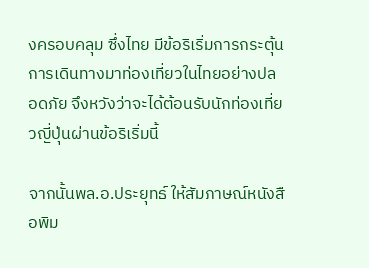งครอบคลุม ซึ่งไทย มีข้อริเริ่มการกระตุ้นการเดินทางมาท่องเที่ยวในไทยอย่างปลอดภัย จึงหวังว่าจะได้ต้อนรับนักท่องเที่ยวญี่ปุ่นผ่านข้อริเริ่มนี้

จากนั้นพล.อ.ประยุทธ์ ให้สัมภาษณ์หนังสือพิม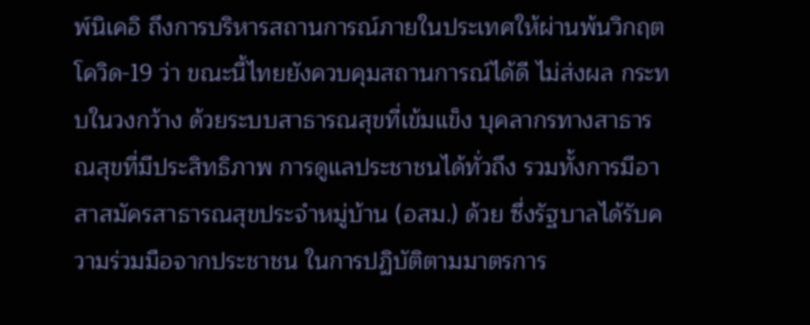พ์นิเคอิ ถึงการบริหารสถานการณ์ภายในประเทศให้ผ่านพ้นวิกฤตโควิด-19 ว่า ขณะนี้ไทยยังควบคุมสถานการณ์ได้ดี ไม่ส่งผล กระทบในวงกว้าง ด้วยระบบสาธารณสุขที่เข้มแข็ง บุคลากรทางสาธารณสุขที่มีประสิทธิภาพ การดูแลประชาชนได้ทั่วถึง รวมทั้งการมีอาสาสมัครสาธารณสุขประจำหมู่บ้าน (อสม.) ด้วย ซึ่งรัฐบาลได้รับความร่วมมือจากประชาชน ในการปฏิบัติตามมาตรการ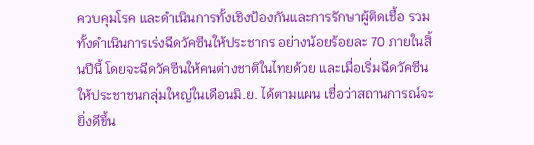ควบคุมโรค และดำเนินการทั้งเชิงป้องกันและการรักษาผู้ติดเชื้อ รวมทั้งดำเนินการเร่งฉีดวัคซีนให้ประชากร อย่างน้อยร้อยละ 70 ภายในสิ้นปีนี้ โดยจะฉีดวัคซีนให้คนต่างชาติในไทยด้วย และเมื่อเริ่มฉีดวัคซีนให้ประชาชนกลุ่มใหญ่ในเดือนมิ.ย. ได้ตามแผน เชื่อว่าสถานการณ์จะยิ่งดีขึ้น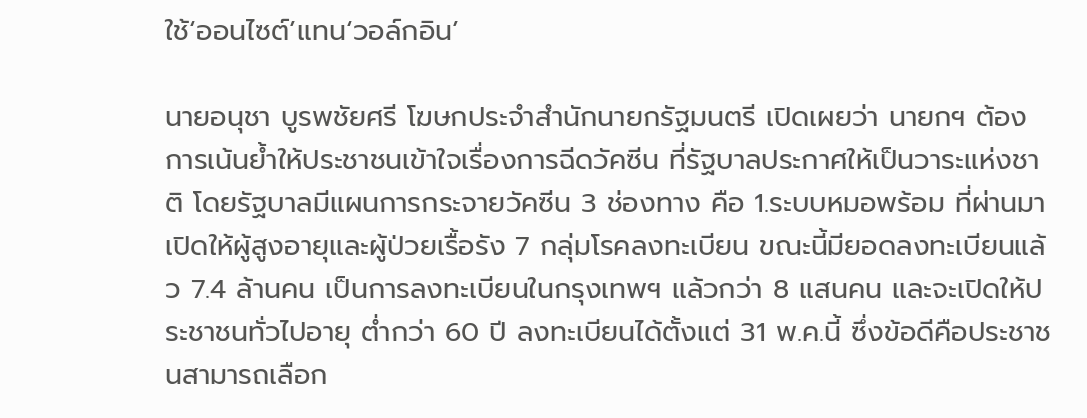ใช้‘ออนไซต์’แทน‘วอล์กอิน’

นายอนุชา บูรพชัยศรี โฆษกประจำสำนักนายกรัฐมนตรี เปิดเผยว่า นายกฯ ต้องการเน้นย้ำให้ประชาชนเข้าใจเรื่องการฉีดวัคซีน ที่รัฐบาลประกาศให้เป็นวาระแห่งชาติ โดยรัฐบาลมีแผนการกระจายวัคซีน 3 ช่องทาง คือ 1.ระบบหมอพร้อม ที่ผ่านมาเปิดให้ผู้สูงอายุและผู้ป่วยเรื้อรัง 7 กลุ่มโรคลงทะเบียน ขณะนี้มียอดลงทะเบียนแล้ว 7.4 ล้านคน เป็นการลงทะเบียนในกรุงเทพฯ แล้วกว่า 8 แสนคน และจะเปิดให้ประชาชนทั่วไปอายุ ต่ำกว่า 60 ปี ลงทะเบียนได้ตั้งแต่ 31 พ.ค.นี้ ซึ่งข้อดีคือประชาชนสามารถเลือก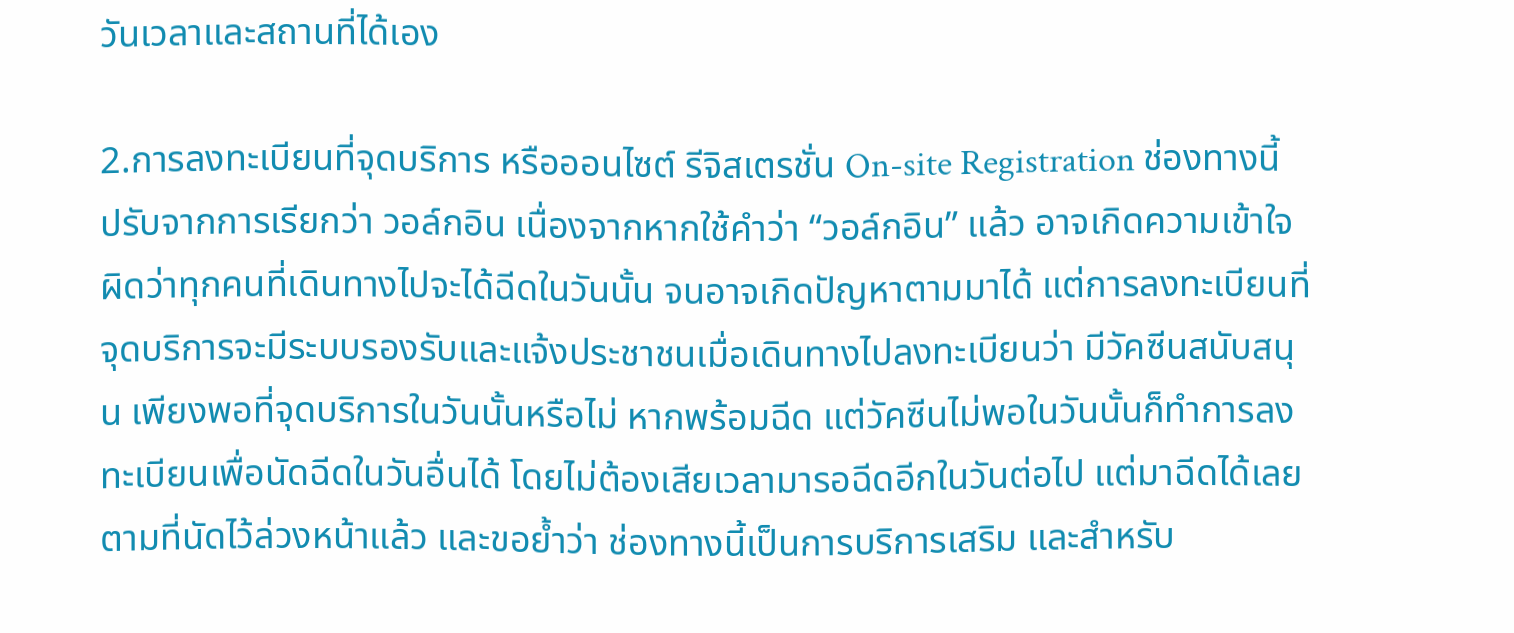วันเวลาและสถานที่ได้เอง

2.การลงทะเบียนที่จุดบริการ หรือออนไซต์ รีจิสเตรชั่น On-site Registration ช่องทางนี้ ปรับจากการเรียกว่า วอล์กอิน เนื่องจากหากใช้คำว่า “วอล์กอิน” แล้ว อาจเกิดความเข้าใจผิดว่าทุกคนที่เดินทางไปจะได้ฉีดในวันนั้น จนอาจเกิดปัญหาตามมาได้ แต่การลงทะเบียนที่จุดบริการจะมีระบบรองรับและแจ้งประชาชนเมื่อเดินทางไปลงทะเบียนว่า มีวัคซีนสนับสนุน เพียงพอที่จุดบริการในวันนั้นหรือไม่ หากพร้อมฉีด แต่วัคซีนไม่พอในวันนั้นก็ทำการลงทะเบียนเพื่อนัดฉีดในวันอื่นได้ โดยไม่ต้องเสียเวลามารอฉีดอีกในวันต่อไป แต่มาฉีดได้เลยตามที่นัดไว้ล่วงหน้าแล้ว และขอย้ำว่า ช่องทางนี้เป็นการบริการเสริม และสำหรับ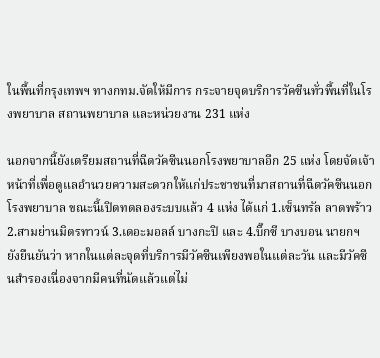ในพื้นที่กรุงเทพฯ ทางกทม.จัดให้มีการ กระจายจุดบริการวัคซีนทั่วพื้นที่ในโรงพยาบาล สถานพยาบาล และหน่วยงาน 231 แห่ง

นอกจากนี้ยังเตรียมสถานที่ฉีดวัคซีนนอกโรงพยาบาลอีก 25 แห่ง โดยจัดเจ้าหน้าที่เพื่อดูแลอำนวยความสะดวกให้แก่ประชาชนที่มาสถานที่ฉีดวัคซีนนอกโรงพยาบาล ขณะนี้เปิดทดลองระบบแล้ว 4 แห่ง ได้แก่ 1.เซ็นทรัล ลาดพร้าว 2.สามย่านมิตรทาวน์ 3.เดอะมอลล์ บางกะปิ และ 4.บิ๊กซี บางบอน นายกฯ ยังยืนยันว่า หากในแต่ละจุดที่บริการมีวัคซีนเพียงพอในแต่ละวัน และมีวัคซีนสำรองเนื่องจากมีคนที่นัดแล้วแต่ไม่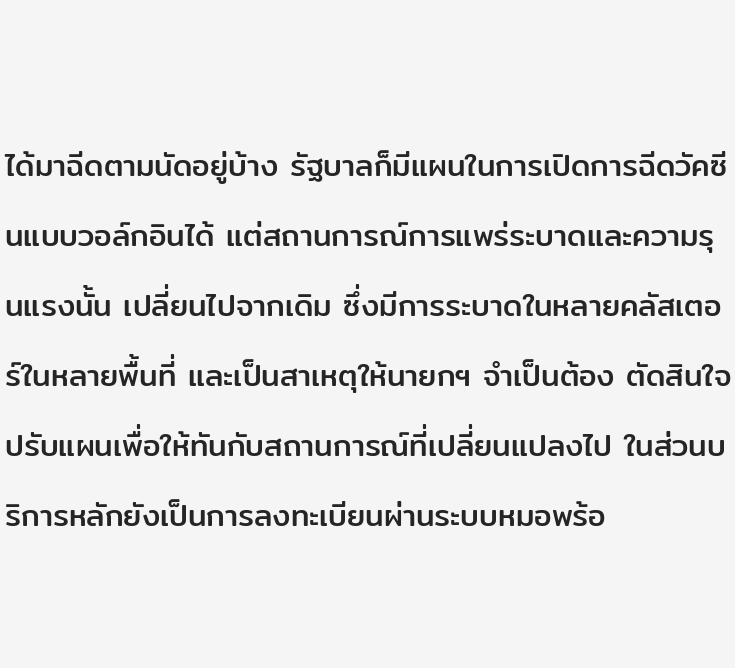ได้มาฉีดตามนัดอยู่บ้าง รัฐบาลก็มีแผนในการเปิดการฉีดวัคซีนแบบวอล์กอินได้ แต่สถานการณ์การแพร่ระบาดและความรุนแรงนั้น เปลี่ยนไปจากเดิม ซึ่งมีการระบาดในหลายคลัสเตอร์ในหลายพื้นที่ และเป็นสาเหตุให้นายกฯ จำเป็นต้อง ตัดสินใจปรับแผนเพื่อให้ทันกับสถานการณ์ที่เปลี่ยนแปลงไป ในส่วนบริการหลักยังเป็นการลงทะเบียนผ่านระบบหมอพร้อ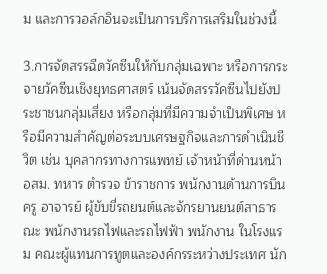ม และการวอล์กอินจะเป็นการบริการเสริมในช่วงนี้

3.การจัดสรรฉีดวัคซีนให้กับกลุ่มเฉพาะ หรือการกระจายวัคซีนเชิงยุทธศาสตร์ เน้นจัดสรรวัคซีนไปยังประชาชนกลุ่มเสี่ยง หรือกลุ่มที่มีความจำเป็นพิเศษ หรือมีความสำคัญต่อระบบเศรษฐกิจและการดำเนินชีวิต เช่น บุคลากรทางการแพทย์ เจ้าหน้าที่ด่านหน้า อสม. ทหาร ตำรวจ ข้าราชการ พนักงานด้านการบิน ครู อาจารย์ ผู้ขับขี่รถยนต์และจักรยานยนต์สาธารณะ พนักงานรถไฟและรถไฟฟ้า พนักงาน ในโรงแรม คณะผู้แทนการทูตและองค์กรระหว่างประเทศ นัก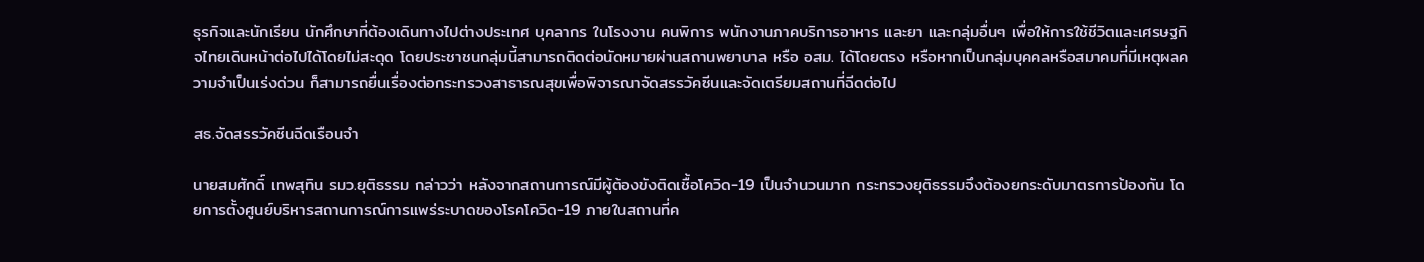ธุรกิจและนักเรียน นักศึกษาที่ต้องเดินทางไปต่างประเทศ บุคลากร ในโรงงาน คนพิการ พนักงานภาคบริการอาหาร และยา และกลุ่มอื่นๆ เพื่อให้การใช้ชีวิตและเศรษฐกิจไทยเดินหน้าต่อไปได้โดยไม่สะดุด โดยประชาชนกลุ่มนี้สามารถติดต่อนัดหมายผ่านสถานพยาบาล หรือ อสม. ได้โดยตรง หรือหากเป็นกลุ่มบุคคลหรือสมาคมที่มีเหตุผลความจำเป็นเร่งด่วน ก็สามารถยื่นเรื่องต่อกระทรวงสาธารณสุขเพื่อพิจารณาจัดสรรวัคซีนและจัดเตรียมสถานที่ฉีดต่อไป

สธ.จัดสรรวัคซีนฉีดเรือนจำ

นายสมศักดิ์ เทพสุทิน รมว.ยุติธรรม กล่าวว่า หลังจากสถานการณ์มีผู้ต้องขังติดเชื้อโควิด-19 เป็นจำนวนมาก กระทรวงยุติธรรมจึงต้องยกระดับมาตรการป้องกัน โดยการตั้งศูนย์บริหารสถานการณ์การแพร่ระบาดของโรคโควิด-19 ภายในสถานที่ค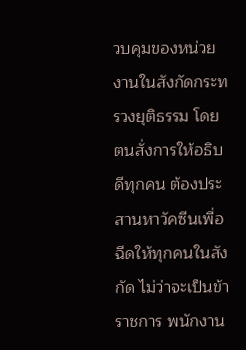วบคุมของหน่วยงานในสังกัดกระทรวงยุติธรรม โดยตนสั่งการให้อธิบดีทุกคน ต้องประสานหาวัคซีนเพื่อฉีดให้ทุกคนในสังกัด ไม่ว่าจะเป็นข้าราชการ พนักงาน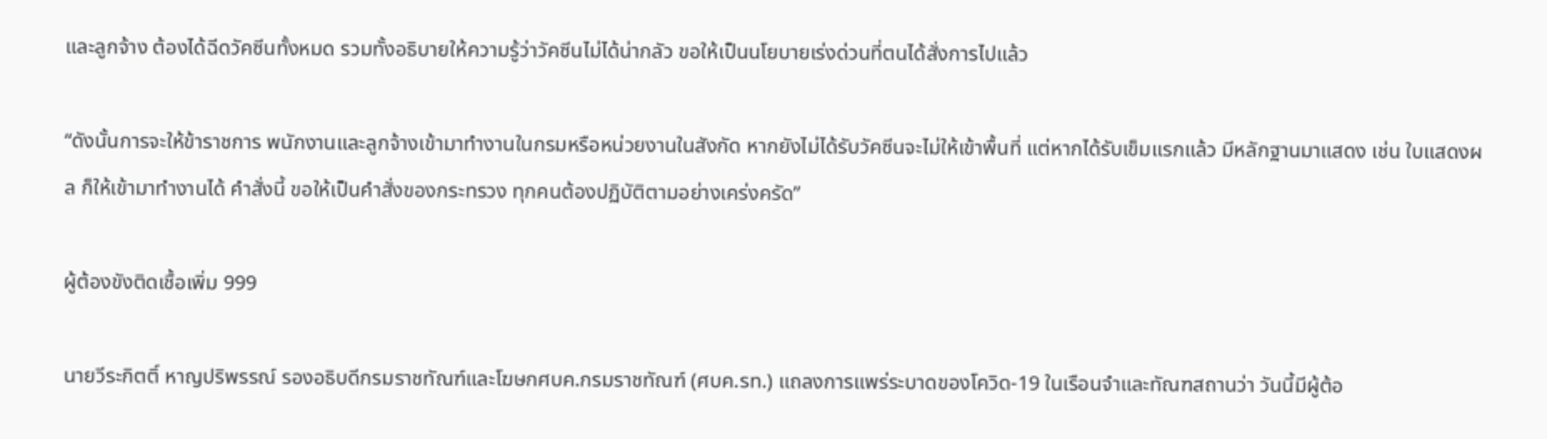และลูกจ้าง ต้องได้ฉีดวัคซีนทั้งหมด รวมทั้งอธิบายให้ความรู้ว่าวัคซีนไม่ได้น่ากลัว ขอให้เป็นนโยบายเร่งด่วนที่ตนได้สั่งการไปแล้ว

“ดังนั้นการจะให้ข้าราชการ พนักงานและลูกจ้างเข้ามาทำงานในกรมหรือหน่วยงานในสังกัด หากยังไม่ได้รับวัคซีนจะไม่ให้เข้าพื้นที่ แต่หากได้รับเข็มแรกแล้ว มีหลักฐานมาแสดง เช่น ใบแสดงผล ก็ให้เข้ามาทำงานได้ คำสั่งนี้ ขอให้เป็นคำสั่งของกระทรวง ทุกคนต้องปฏิบัติตามอย่างเคร่งครัด”

ผู้ต้องขังติดเชื้อเพิ่ม 999

นายวีระกิตติ์ หาญปริพรรณ์ รองอธิบดีกรมราชทัณฑ์และโฆษกศบค.กรมราชทัณฑ์ (ศบค.รท.) แถลงการแพร่ระบาดของโควิด-19 ในเรือนจำและทัณฑสถานว่า วันนี้มีผู้ต้อ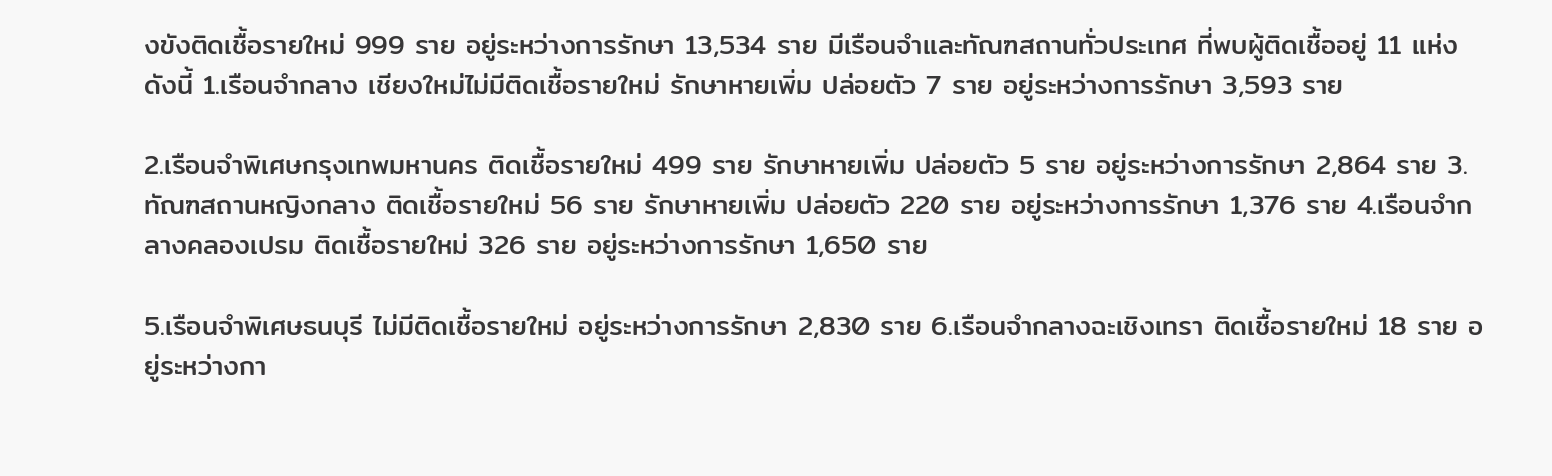งขังติดเชื้อรายใหม่ 999 ราย อยู่ระหว่างการรักษา 13,534 ราย มีเรือนจำและทัณฑสถานทั่วประเทศ ที่พบผู้ติดเชื้ออยู่ 11 แห่ง ดังนี้ 1.เรือนจำกลาง เชียงใหม่ไม่มีติดเชื้อรายใหม่ รักษาหายเพิ่ม ปล่อยตัว 7 ราย อยู่ระหว่างการรักษา 3,593 ราย

2.เรือนจำพิเศษกรุงเทพมหานคร ติดเชื้อรายใหม่ 499 ราย รักษาหายเพิ่ม ปล่อยตัว 5 ราย อยู่ระหว่างการรักษา 2,864 ราย 3.ทัณฑสถานหญิงกลาง ติดเชื้อรายใหม่ 56 ราย รักษาหายเพิ่ม ปล่อยตัว 220 ราย อยู่ระหว่างการรักษา 1,376 ราย 4.เรือนจำกลางคลองเปรม ติดเชื้อรายใหม่ 326 ราย อยู่ระหว่างการรักษา 1,650 ราย

5.เรือนจำพิเศษธนบุรี ไม่มีติดเชื้อรายใหม่ อยู่ระหว่างการรักษา 2,830 ราย 6.เรือนจำกลางฉะเชิงเทรา ติดเชื้อรายใหม่ 18 ราย อยู่ระหว่างกา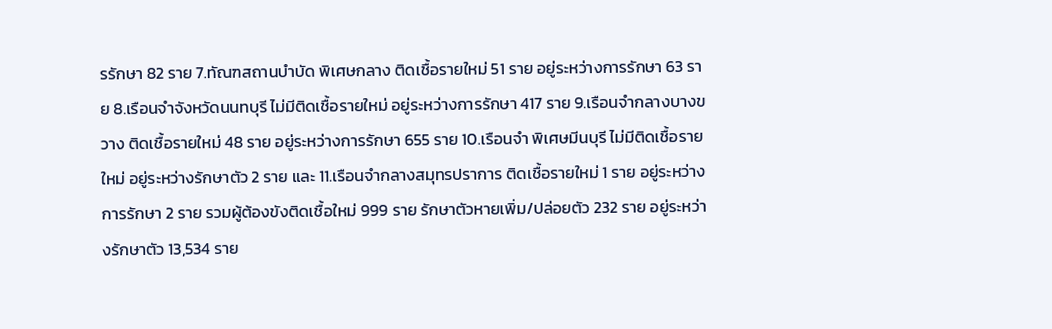รรักษา 82 ราย 7.ทัณฑสถานบำบัด พิเศษกลาง ติดเชื้อรายใหม่ 51 ราย อยู่ระหว่างการรักษา 63 ราย 8.เรือนจำจังหวัดนนทบุรี ไม่มีติดเชื้อรายใหม่ อยู่ระหว่างการรักษา 417 ราย 9.เรือนจำกลางบางขวาง ติดเชื้อรายใหม่ 48 ราย อยู่ระหว่างการรักษา 655 ราย 10.เรือนจำ พิเศษมีนบุรี ไม่มีติดเชื้อรายใหม่ อยู่ระหว่างรักษาตัว 2 ราย และ 11.เรือนจำกลางสมุทรปราการ ติดเชื้อรายใหม่ 1 ราย อยู่ระหว่าง การรักษา 2 ราย รวมผู้ต้องขังติดเชื้อใหม่ 999 ราย รักษาตัวหายเพิ่ม/ปล่อยตัว 232 ราย อยู่ระหว่างรักษาตัว 13,534 ราย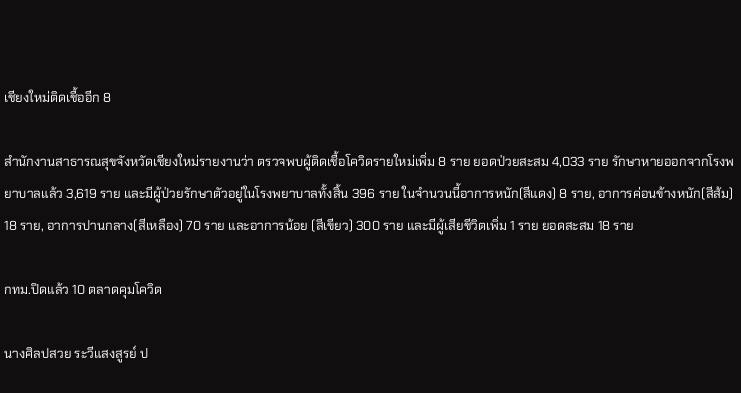เชียงใหม่ติดเชื้ออีก 8

สำนักงานสาธารณสุขจังหวัดเชียงใหม่รายงานว่า ตรวจพบผู้ติดเชื้อโควิดรายใหม่เพิ่ม 8 ราย ยอดป่วยสะสม 4,033 ราย รักษาหายออกจากโรงพยาบาลแล้ว 3,619 ราย และมีผู้ป่วยรักษาตัวอยู่ในโรงพยาบาลทั้งสิ้น 396 ราย ในจำนวนนี้อาการหนัก(สีแดง) 8 ราย, อาการค่อนข้างหนัก(สีส้ม) 18 ราย, อาการปานกลาง(สีเหลือง) 70 ราย และอาการน้อย (สีเขียว) 300 ราย และมีผู้เสียชีวิตเพิ่ม 1 ราย ยอดสะสม 18 ราย

กทม.ปิดแล้ว 10 ตลาดคุมโควิด

นางศิลปสวย ระวีแสงสูรย์ ป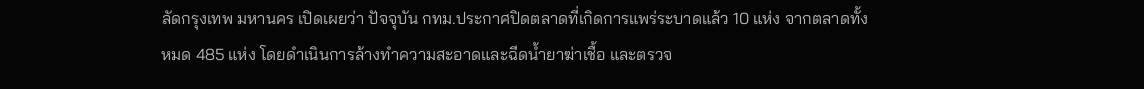ลัดกรุงเทพ มหานคร เปิดเผยว่า ปัจจุบัน กทม.ประกาศปิดตลาดที่เกิดการแพร่ระบาดแล้ว 10 แห่ง จากตลาดทั้งหมด 485 แห่ง โดยดำเนินการล้างทำความสะอาดและฉีดน้ำยาฆ่าเชื้อ และตรวจ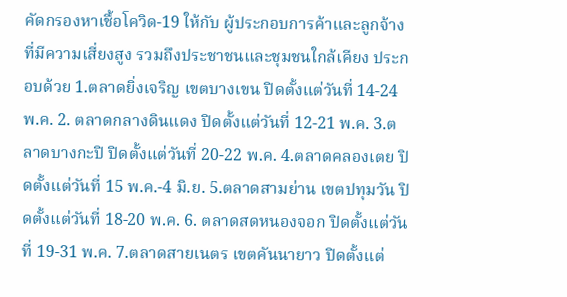คัดกรองหาเชื้อโควิด-19 ให้กับ ผู้ประกอบการค้าและลูกจ้างที่มีความเสี่ยงสูง รวมถึงประชาชนและชุมชนใกล้เคียง ประกอบด้วย 1.ตลาดยิ่งเจริญ เขตบางเขน ปิดตั้งแต่วันที่ 14-24 พ.ค. 2. ตลาดกลางดินแดง ปิดตั้งแต่วันที่ 12-21 พ.ค. 3.ตลาดบางกะปิ ปิดตั้งแต่วันที่ 20-22 พ.ค. 4.ตลาดคลองเตย ปิดตั้งแต่วันที่ 15 พ.ค.-4 มิ.ย. 5.ตลาดสามย่าน เขตปทุมวัน ปิดตั้งแต่วันที่ 18-20 พ.ค. 6. ตลาดสดหนองจอก ปิดตั้งแต่วันที่ 19-31 พ.ค. 7.ตลาดสายเนตร เขตคันนายาว ปิดตั้งแต่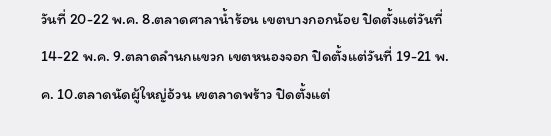วันที่ 20-22 พ.ค. 8.ตลาดศาลาน้ำร้อน เขตบางกอกน้อย ปิดตั้งแต่วันที่ 14-22 พ.ค. 9.ตลาดลำนกแขวก เขตหนองจอก ปิดตั้งแต่วันที่ 19-21 พ.ค. 10.ตลาดนัดผู้ใหญ่อ้วน เขตลาดพร้าว ปิดตั้งแต่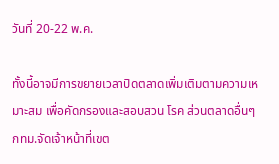วันที่ 20-22 พ.ค.

ทั้งนี้อาจมีการขยายเวลาปิดตลาดเพิ่มเติมตามความเหมาะสม เพื่อคัดกรองและสอบสวน โรค ส่วนตลาดอื่นๆ กทม.จัดเจ้าหน้าที่เขต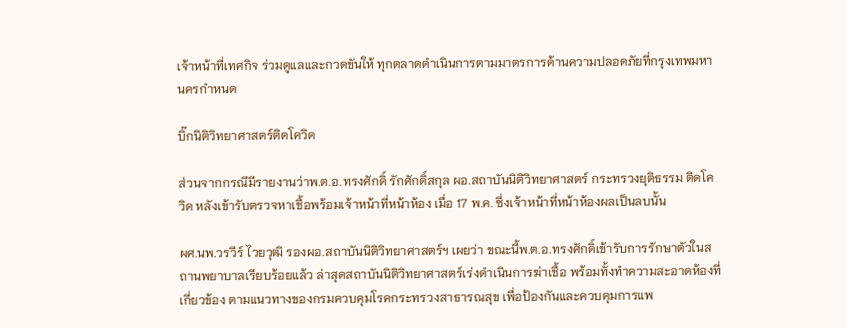เจ้าหน้าที่เทศกิจ ร่วมดูแลและกวดขันให้ ทุกตลาดดำเนินการตามมาตรการด้านความปลอดภัยที่กรุงเทพมหานครกำหนด

บิ๊กนิติวิทยาศาสตร์ติดโควิด

ส่วนจากกรณีมีรายงานว่าพ.ต.อ.ทรงศักดิ์ รักศักดิ์สกุล ผอ.สถาบันนิติวิทยาศาสตร์ กระทรวงยุติธรรม ติดโควิด หลังเข้ารับตรวจหาเชื้อพร้อมเจ้าหน้าที่หน้าห้อง เมื่อ 17 พ.ค. ซึ่งเจ้าหน้าที่หน้าห้องผลเป็นลบนั้น

ผศ.นพ.วรวีร์ ไวยวุฒิ รองผอ.สถาบันนิติวิทยาศาสตร์ฯ เผยว่า ขณะนี้พ.ต.อ.ทรงศักดิ์เข้ารับการรักษาตัวในสถานพยาบาลเรียบร้อยแล้ว ล่าสุดสถาบันนิติวิทยาศาสตร์เร่งดำเนินการฆ่าเชื้อ พร้อมทั้งทำความสะอาดห้องที่เกี่ยวข้อง ตามแนวทางของกรมควบคุมโรคกระทรวงสาธารณสุข เพื่อป้องกันและควบคุมการแพ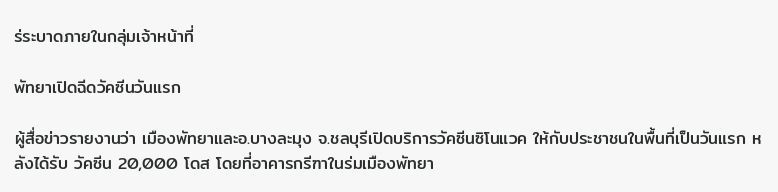ร่ระบาดภายในกลุ่มเจ้าหน้าที่

พัทยาเปิดฉีดวัคซีนวันแรก

ผู้สื่อข่าวรายงานว่า เมืองพัทยาและอ.บางละมุง จ.ชลบุรีเปิดบริการวัคซีนซิโนแวค ให้กับประชาชนในพื้นที่เป็นวันแรก หลังได้รับ วัคซีน 20,000 โดส โดยที่อาคารกรีฑาในร่มเมืองพัทยา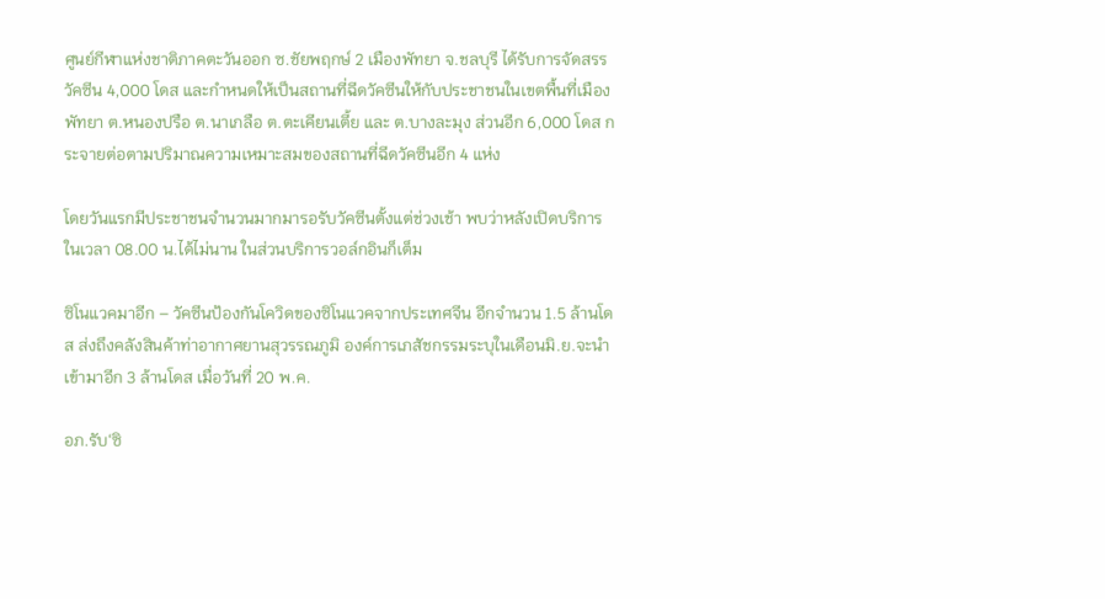ศูนย์กีฬาแห่งชาติภาคตะวันออก ซ.ชัยพฤกษ์ 2 เมืองพัทยา จ.ชลบุรี ได้รับการจัดสรรวัคซีน 4,000 โดส และกำหนดให้เป็นสถานที่ฉีดวัคซีนให้กับประชาชนในเขตพื้นที่เมืองพัทยา ต.หนองปรือ ต.นาเกลือ ต.ตะเคียนเตี้ย และ ต.บางละมุง ส่วนอีก 6,000 โดส กระจายต่อตามปริมาณความเหมาะสมของสถานที่ฉีดวัคซีนอีก 4 แห่ง

โดยวันแรกมีประชาชนจำนวนมากมารอรับวัคซีนตั้งแต่ช่วงเช้า พบว่าหลังเปิดบริการในเวลา 08.00 น.ได้ไม่นาน ในส่วนบริการวอล์กอินก็เต็ม

ซิโนแวคมาอีก – วัคซีนป้องกันโควิดของซิโนแวคจากประเทศจีน อีกจำนวน 1.5 ล้านโดส ส่งถึงคลังสินค้าท่าอากาศยานสุวรรณภูมิ องค์การเภสัชกรรมระบุในเดือนมิ.ย.จะนำเข้ามาอีก 3 ล้านโดส เมื่อวันที่ 20 พ.ค.

อภ.รับ‘ซิ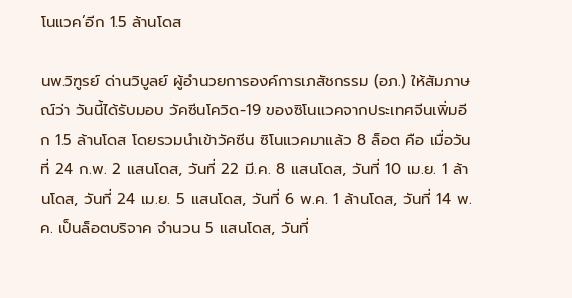โนแวค’อีก 1.5 ล้านโดส

นพ.วิฑูรย์ ด่านวิบูลย์ ผู้อำนวยการองค์การเภสัชกรรม (อภ.) ให้สัมภาษณ์ว่า วันนี้ได้รับมอบ วัคซีนโควิด-19 ของซิโนแวคจากประเทศจีนเพิ่มอีก 1.5 ล้านโดส โดยรวมนำเข้าวัคซีน ซิโนแวคมาแล้ว 8 ล็อต คือ เมื่อวันที่ 24 ก.พ. 2 แสนโดส, วันที่ 22 มี.ค. 8 แสนโดส, วันที่ 10 เม.ย. 1 ล้านโดส, วันที่ 24 เม.ย. 5 แสนโดส, วันที่ 6 พ.ค. 1 ล้านโดส, วันที่ 14 พ.ค. เป็นล็อตบริจาค จำนวน 5 แสนโดส, วันที่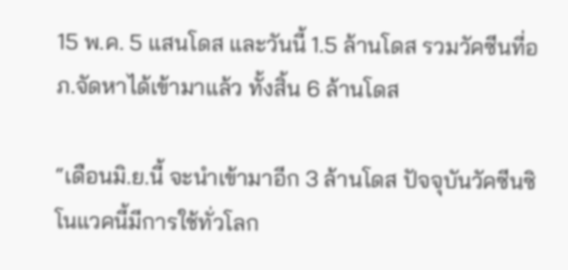15 พ.ค. 5 แสนโดส และวันนี้ 1.5 ล้านโดส รวมวัคซีนที่อภ.จัดหาได้เข้ามาแล้ว ทั้งสิ้น 6 ล้านโดส

“เดือนมิ.ย.นี้ จะนำเข้ามาอีก 3 ล้านโดส ปัจจุบันวัคซีนซิโนแวคนี้มีการใช้ทั่วโลก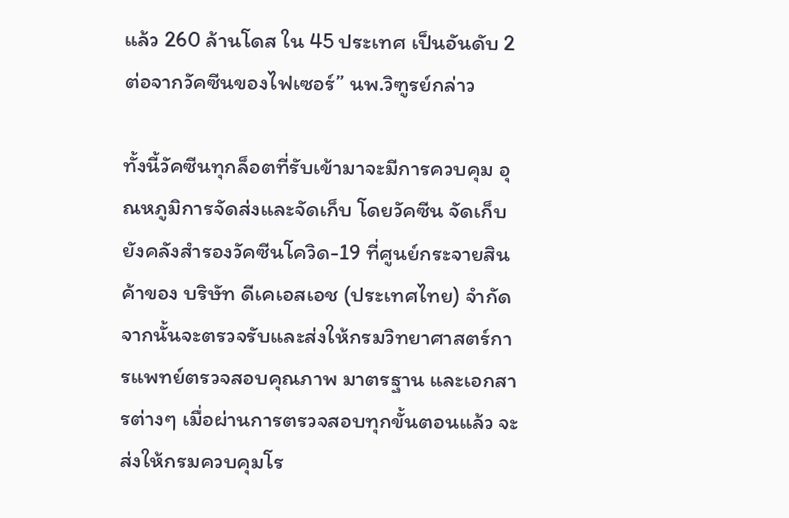แล้ว 260 ล้านโดส ใน 45 ประเทศ เป็นอันดับ 2 ต่อจากวัคซีนของไฟเซอร์” นพ.วิฑูรย์กล่าว

ทั้งนี้วัคซีนทุกล็อตที่รับเข้ามาจะมีการควบคุม อุณหภูมิการจัดส่งและจัดเก็บ โดยวัคซีน จัดเก็บยังคลังสำรองวัคซีนโควิด-19 ที่ศูนย์กระจายสินค้าของ บริษัท ดีเคเอสเอช (ประเทศไทย) จำกัด จากนั้นจะตรวจรับและส่งให้กรมวิทยาศาสตร์การแพทย์ตรวจสอบคุณภาพ มาตรฐาน และเอกสารต่างๆ เมื่อผ่านการตรวจสอบทุกขั้นตอนแล้ว จะส่งให้กรมควบคุมโร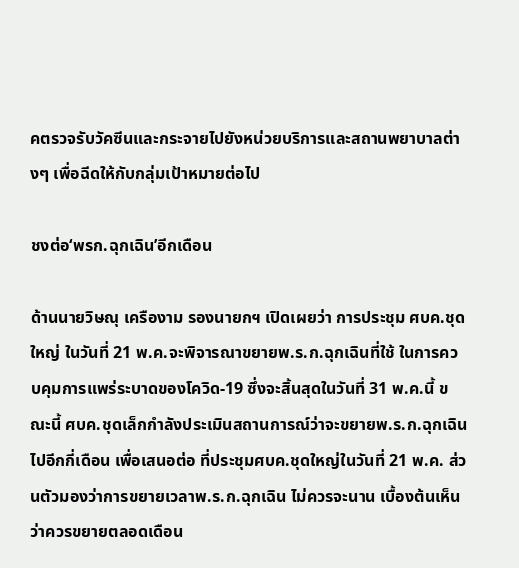คตรวจรับวัคซีนและกระจายไปยังหน่วยบริการและสถานพยาบาลต่างๆ เพื่อฉีดให้กับกลุ่มเป้าหมายต่อไป

ชงต่อ‘พรก.ฉุกเฉิน’อีกเดือน

ด้านนายวิษณุ เครืองาม รองนายกฯ เปิดเผยว่า การประชุม ศบค.ชุดใหญ่ ในวันที่ 21 พ.ค.จะพิจารณาขยายพ.ร.ก.ฉุกเฉินที่ใช้ ในการควบคุมการแพร่ระบาดของโควิด-19 ซึ่งจะสิ้นสุดในวันที่ 31 พ.ค.นี้ ขณะนี้ ศบค.ชุดเล็กกำลังประเมินสถานการณ์ว่าจะขยายพ.ร.ก.ฉุกเฉินไปอีกกี่เดือน เพื่อเสนอต่อ ที่ประชุมศบค.ชุดใหญ่ในวันที่ 21 พ.ค. ส่วนตัวมองว่าการขยายเวลาพ.ร.ก.ฉุกเฉิน ไม่ควรจะนาน เบื้องต้นเห็นว่าควรขยายตลอดเดือน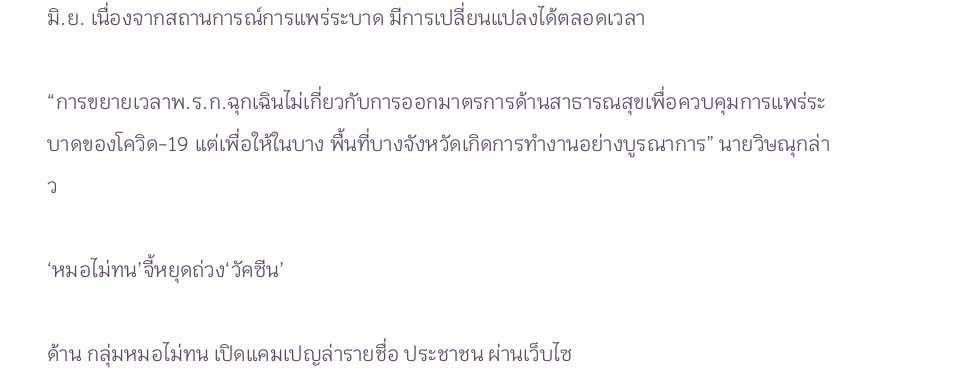มิ.ย. เนื่องจากสถานการณ์การแพร่ระบาด มีการเปลี่ยนแปลงได้ตลอดเวลา

“การขยายเวลาพ.ร.ก.ฉุกเฉินไม่เกี่ยวกับการออกมาตรการด้านสาธารณสุขเพื่อควบคุมการแพร่ระบาดของโควิด-19 แต่เพื่อให้ในบาง พื้นที่บางจังหวัดเกิดการทำงานอย่างบูรณาการ” นายวิษณุกล่าว

‘หมอไม่ทน’จี้หยุดถ่วง‘วัคซีน’

ด้าน กลุ่มหมอไม่ทน เปิดแคมเปญล่ารายชื่อ ประชาชน ผ่านเว็บไซ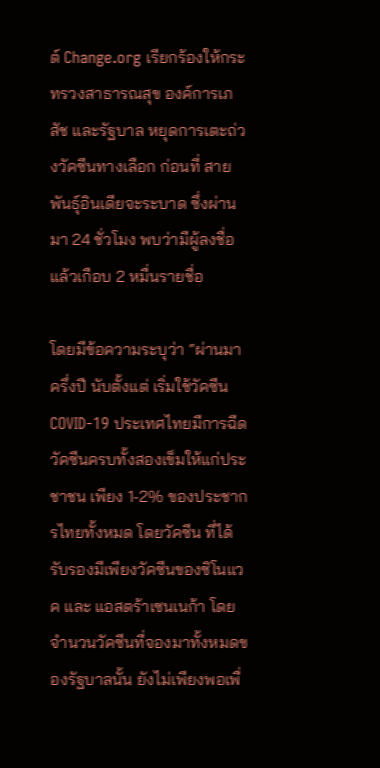ต์ Change.org เรียกร้องให้กระทรวงสาธารณสุข องค์การเภสัช และรัฐบาล หยุดการเตะถ่วงวัคซีนทางเลือก ก่อนที่ สายพันธุ์อินเดียจะระบาด ซึ่งผ่านมา 24 ชั่วโมง พบว่ามีผู้ลงชื่อแล้วเกือบ 2 หมื่นรายชื่อ

โดยมีข้อความระบุว่า “ผ่านมาครึ่งปี นับตั้งแต่ เริ่มใช้วัคซีน COVID-19 ประเทศไทยมีการฉีดวัคซีนครบทั้งสองเข็มให้แก่ประชาชน เพียง 1-2% ของประชากรไทยทั้งหมด โดยวัคซีน ที่ได้รับรองมีเพียงวัคซีนของซิโนแวค และ แอสตร้าเซนเนก้า โดยจำนวนวัคซีนที่จองมาทั้งหมดของรัฐบาลนั้น ยังไม่เพียงพอเพื่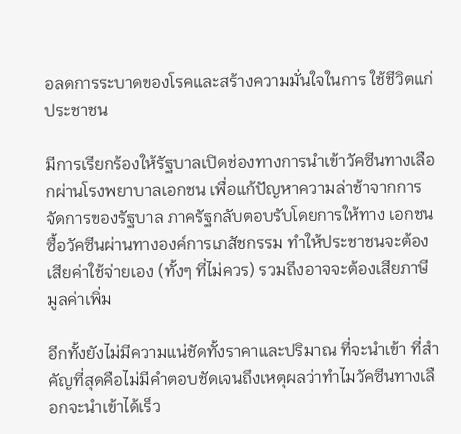อลดการระบาดของโรคและสร้างความมั่นใจในการ ใช้ชีวิตแก่ประชาชน

มีการเรียกร้องให้รัฐบาลเปิดช่องทางการนำเข้าวัคซีนทางเลือกผ่านโรงพยาบาลเอกชน เพื่อแก้ปัญหาความล่าช้าจากการจัดการของรัฐบาล ภาครัฐกลับตอบรับโดยการให้ทาง เอกชนซื้อวัคซีนผ่านทางองค์การเภสัชกรรม ทำให้ประชาชนจะต้องเสียค่าใช้จ่ายเอง (ทั้งๆ ที่ไม่ควร) รวมถึงอาจจะต้องเสียภาษีมูลค่าเพิ่ม

อีกทั้งยังไม่มีความแน่ชัดทั้งราคาและปริมาณ ที่จะนำเข้า ที่สำคัญที่สุดคือไม่มีคำตอบชัดเจนถึงเหตุผลว่าทำไมวัคซีนทางเลือกจะนำเข้าได้เร็ว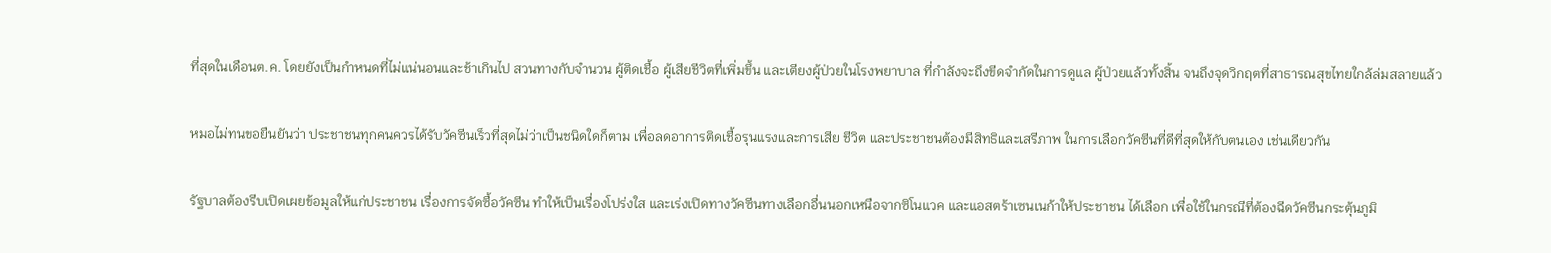ที่สุดในเดือนต.ค. โดยยังเป็นกำหนดที่ไม่แน่นอนและช้าเกินไป สวนทางกับจำนวน ผู้ติดเชื้อ ผู้เสียชีวิตที่เพิ่มขึ้น และเตียงผู้ป่วยในโรงพยาบาล ที่กำลังจะถึงขีดจำกัดในการดูแล ผู้ป่วยแล้วทั้งสิ้น จนถึงจุดวิกฤตที่สาธารณสุขไทยใกล้ล่มสลายแล้ว

หมอไม่ทนขอยืนยันว่า ประชาชนทุกคนควรได้รับวัคซีนเร็วที่สุดไม่ว่าเป็นชนิดใดก็ตาม เพื่อลดอาการติดเชื้อรุนแรงและการเสีย ชีวิต และประชาชนต้องมีสิทธิและเสรีภาพ ในการเลือกวัคซีนที่ดีที่สุดให้กับตนเอง เช่นเดียวกัน

รัฐบาลต้องรีบเปิดเผยข้อมูลให้แก่ประชาชน เรื่องการจัดซื้อวัคซีน ทำให้เป็นเรื่องโปร่งใส และเร่งเปิดทางวัคซีนทางเลือกอื่นนอกเหนือจากซิโนแวค และแอสตร้าเซนเนก้าให้ประชาชน ได้เลือก เพื่อใช้ในกรณีที่ต้องฉีดวัคซีนกระตุ้นภูมิ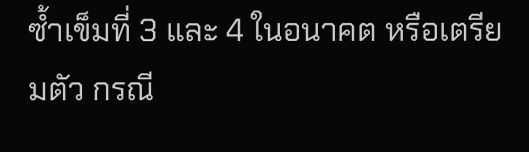ซ้ำเข็มที่ 3 และ 4 ในอนาคต หรือเตรียมตัว กรณี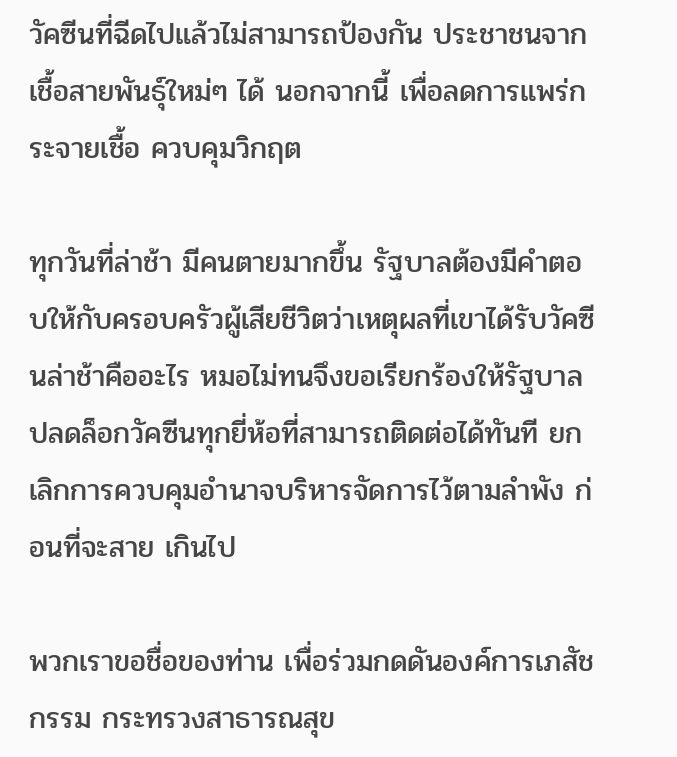วัคซีนที่ฉีดไปแล้วไม่สามารถป้องกัน ประชาชนจากเชื้อสายพันธุ์ใหม่ๆ ได้ นอกจากนี้ เพื่อลดการแพร่กระจายเชื้อ ควบคุมวิกฤต

ทุกวันที่ล่าช้า มีคนตายมากขึ้น รัฐบาลต้องมีคำตอบให้กับครอบครัวผู้เสียชีวิตว่าเหตุผลที่เขาได้รับวัคซีนล่าช้าคืออะไร หมอไม่ทนจึงขอเรียกร้องให้รัฐบาลปลดล็อกวัคซีนทุกยี่ห้อที่สามารถติดต่อได้ทันที ยกเลิกการควบคุมอำนาจบริหารจัดการไว้ตามลำพัง ก่อนที่จะสาย เกินไป

พวกเราขอชื่อของท่าน เพื่อร่วมกดดันองค์การเภสัชกรรม กระทรวงสาธารณสุข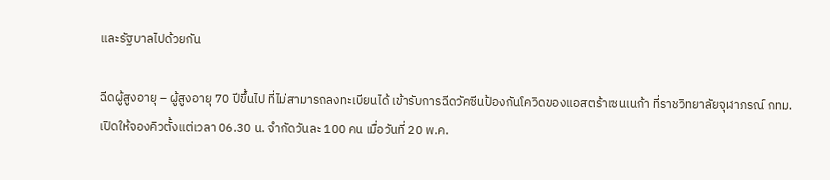และรัฐบาลไปด้วยกัน

ฉีดผู้สูงอายุ – ผู้สูงอายุ 70 ปีขึ้นไป ที่ไม่สามารถลงทะเบียนได้ เข้ารับการฉีดวัคซีนป้องกันโควิดของแอสตร้าเซนเนก้า ที่ราชวิทยาลัยจุฬาภรณ์ กทม. เปิดให้จองคิวตั้งแต่เวลา 06.30 น. จำกัดวันละ 100 คน เมื่อวันที่ 20 พ.ค.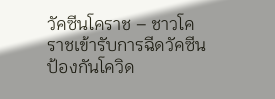วัคซีนโคราช – ชาวโคราชเข้ารับการฉีดวัคซีนป้องกันโควิด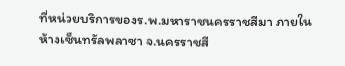ที่หน่วยบริการของร.พ.มหาราชนครราชสีมา ภายในห้างเซ็นทรัลพลาซา จ.นครราชสี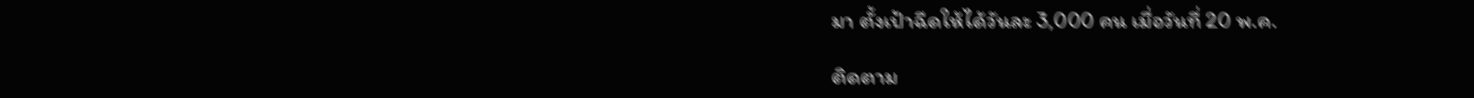มา ตั้งเป้าฉีดให้ได้วันละ 3,000 คน เมื่อวันที่ 20 พ.ค.

ติดตาม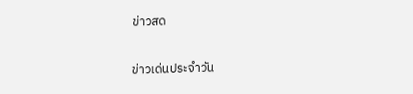ข่าวสด

ข่าวเด่นประจำวัน